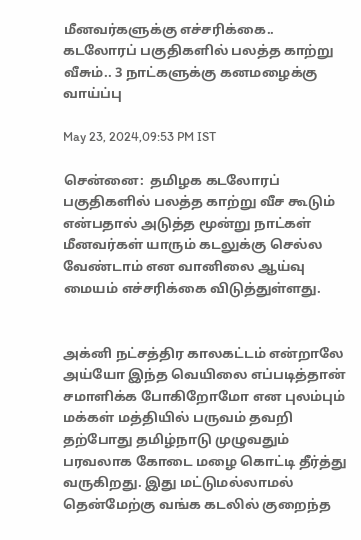மீனவர்களுக்கு எச்சரிக்கை.. கடலோரப் பகுதிகளில் பலத்த காற்று வீசும்.. 3 நாட்களுக்கு கனமழைக்கு வாய்ப்பு

May 23, 2024,09:53 PM IST

சென்னை:  தமிழக கடலோரப் பகுதிகளில் பலத்த காற்று வீச கூடும் என்பதால் அடுத்த மூன்று நாட்கள் மீனவர்கள் யாரும் கடலுக்கு செல்ல வேண்டாம் என வானிலை ஆய்வு மையம் எச்சரிக்கை விடுத்துள்ளது.


அக்னி நட்சத்திர காலகட்டம் என்றாலே அய்யோ இந்த வெயிலை எப்படித்தான் சமாளிக்க போகிறோமோ என புலம்பும் மக்கள் மத்தியில் பருவம் தவறி  தற்போது தமிழ்நாடு முழுவதும் பரவலாக கோடை மழை கொட்டி தீர்த்து வருகிறது. இது மட்டுமல்லாமல் தென்மேற்கு வங்க கடலில் குறைந்த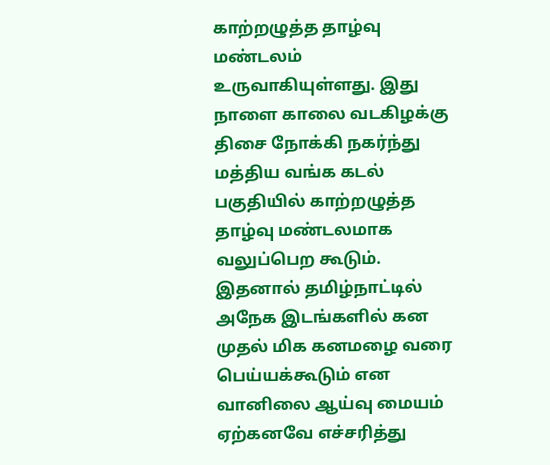காற்றழுத்த தாழ்வு மண்டலம் உருவாகியுள்ளது. இது நாளை காலை வடகிழக்கு திசை நோக்கி நகர்ந்து மத்திய வங்க கடல்  பகுதியில் காற்றழுத்த தாழ்வு மண்டலமாக வலுப்பெற கூடும். இதனால் தமிழ்நாட்டில் அநேக இடங்களில் கன முதல் மிக கனமழை வரை பெய்யக்கூடும் என வானிலை ஆய்வு மையம் ஏற்கனவே எச்சரித்து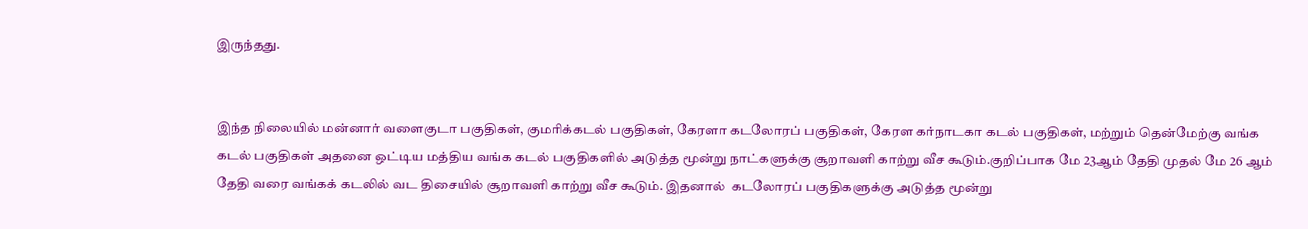இருந்தது.


இந்த நிலையில் மன்னார் வளைகுடா பகுதிகள், குமரிக்கடல் பகுதிகள், கேரளா கடலோரப் பகுதிகள், கேரள கர்நாடகா கடல் பகுதிகள், மற்றும் தென்மேற்கு வங்க கடல் பகுதிகள் அதனை ஒட்டிய மத்திய வங்க கடல் பகுதிகளில் அடுத்த மூன்று நாட்களுக்கு சூறாவளி காற்று வீச கூடும்.குறிப்பாக மே 23ஆம் தேதி முதல் மே 26 ஆம் தேதி வரை வங்கக் கடலில் வட திசையில் சூறாவளி காற்று வீச கூடும். இதனால்  கடலோரப் பகுதிகளுக்கு அடுத்த மூன்று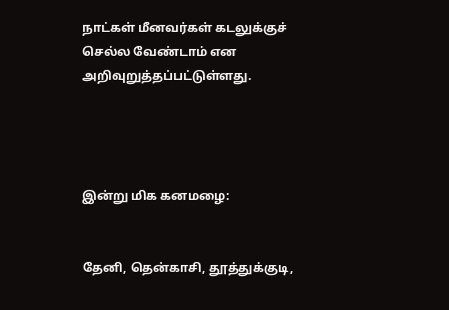நாட்கள் மீனவர்கள் கடலுக்குச் செல்ல வேண்டாம் என  அறிவுறுத்தப்பட்டுள்ளது.




இன்று மிக கனமழை:


தேனி, தென்காசி, தூத்துக்குடி,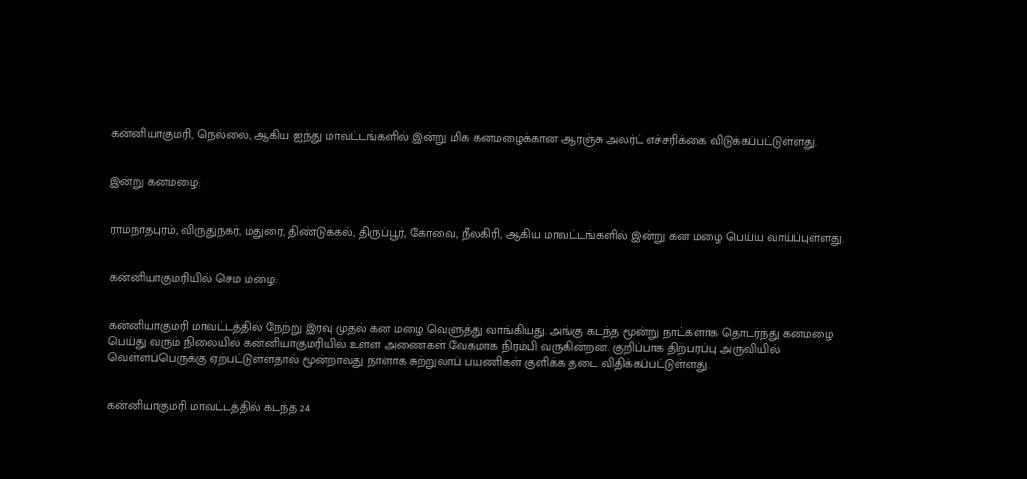கன்னியாகுமரி, நெல்லை, ஆகிய ஐந்து மாவட்டங்களில் இன்று மிக கனமழைக்கான ஆரஞ்சு அலர்ட் எச்சரிக்கை விடுக்கப்பட்டுள்ளது.


இன்று கனமழை:


ராமநாதபுரம், விருதுநகர், மதுரை, திண்டுக்கல், திருப்பூர், கோவை, நீலகிரி, ஆகிய மாவட்டங்களில் இன்று கன மழை பெய்ய வாய்ப்புள்ளது.


கன்னியாகுமரியில் செம மழை:


கன்னியாகுமரி மாவட்டத்தில் நேற்று இரவு முதல் கன மழை வெளுத்து வாங்கியது. அங்கு கடந்த மூன்று நாட்களாக தொடர்ந்து கனமழை பெய்து வரும் நிலையில் கன்னியாகுமரியில் உள்ள அணைகள் வேகமாக நிரம்பி வருகின்றன. குறிப்பாக திற்பரப்பு அருவியில்  வெள்ளப்பெருக்கு ஏற்பட்டுள்ளதால் மூன்றாவது நாளாக சுற்றுலாப் பயணிகள் குளிக்க தடை விதிக்கப்பட்டுள்ளது.


கன்னியாகுமரி மாவட்டத்தில் கடந்த 24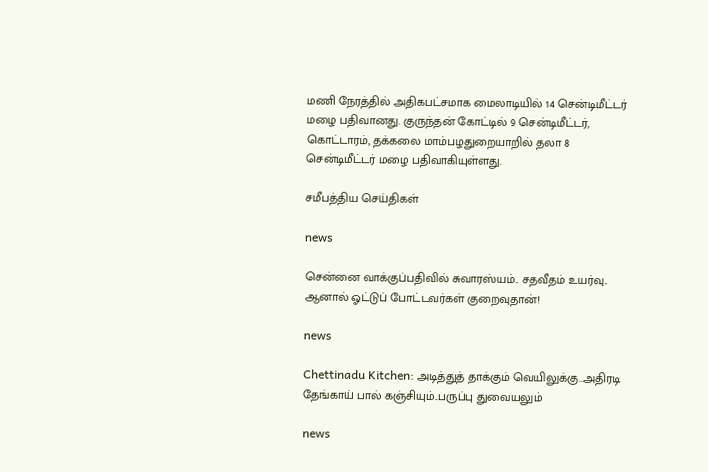மணி நேரத்தில் அதிகபட்சமாக மைலாடியில் 14 சென்டிமீட்டர் மழை பதிவானது. குருந்தன் கோட்டில் 9 சென்டிமீட்டர், கொட்டாரம், தக்கலை மாம்பழதுறையாறில் தலா 8 சென்டிமீட்டர் மழை பதிவாகியுள்ளது.

சமீபத்திய செய்திகள்

news

சென்னை வாக்குப்பதிவில் சுவாரஸ்யம்.. சதவீதம் உயர்வு.. ஆனால் ஓட்டுப் போட்டவர்கள் குறைவுதான்!

news

Chettinadu Kitchen: அடித்துத் தாக்கும் வெயிலுக்கு..அதிரடி தேங்காய் பால் கஞ்சியும்..பருப்பு துவையலும்

news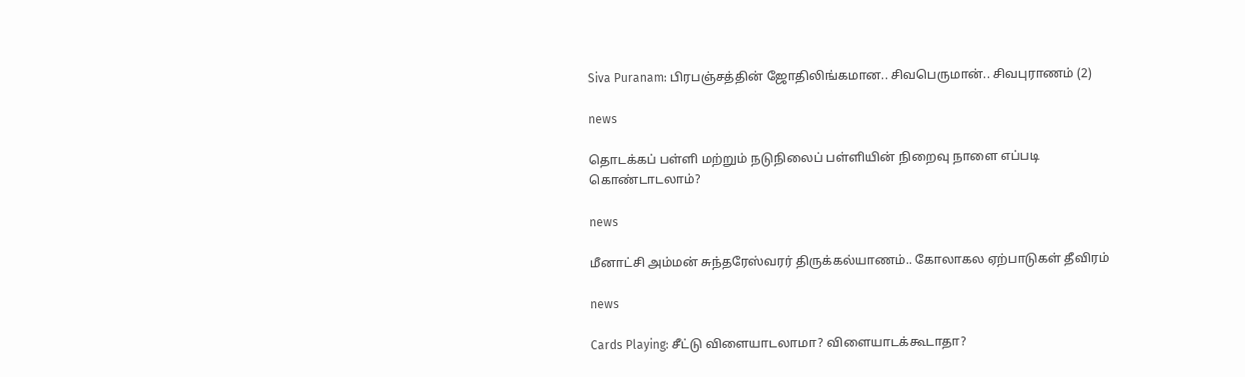Siva Puranam: பிரபஞ்சத்தின் ஜோதிலிங்கமான.. சிவபெருமான்.. சிவபுராணம் (2)

news

தொடக்கப் பள்ளி மற்றும் நடுநிலைப் பள்ளியின் நிறைவு நாளை எப்படி கொண்டாடலாம்?

news

மீனாட்சி அம்மன் சுந்தரேஸ்வரர் திருக்கல்யாணம்.. கோலாகல ஏற்பாடுகள் தீவிரம்

news

Cards Playing: சீட்டு விளையாடலாமா? விளையாடக்கூடாதா?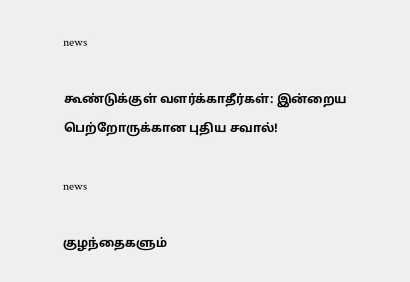news

கூண்டுக்குள் வளர்க்காதீர்கள்: இன்றைய பெற்றோருக்கான புதிய சவால்!

news

குழந்தைகளும்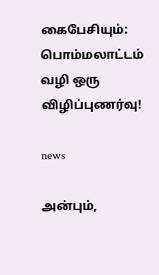கைபேசியும்: பொம்மலாட்டம் வழி ஒரு விழிப்புணர்வு!

news

அன்பும்,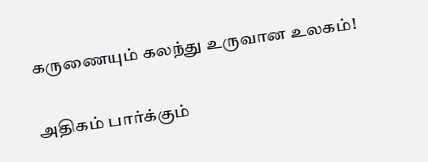கருணையும் கலந்து உருவான உலகம்!

அதிகம் பார்க்கும்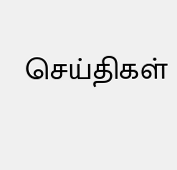செய்திகள்